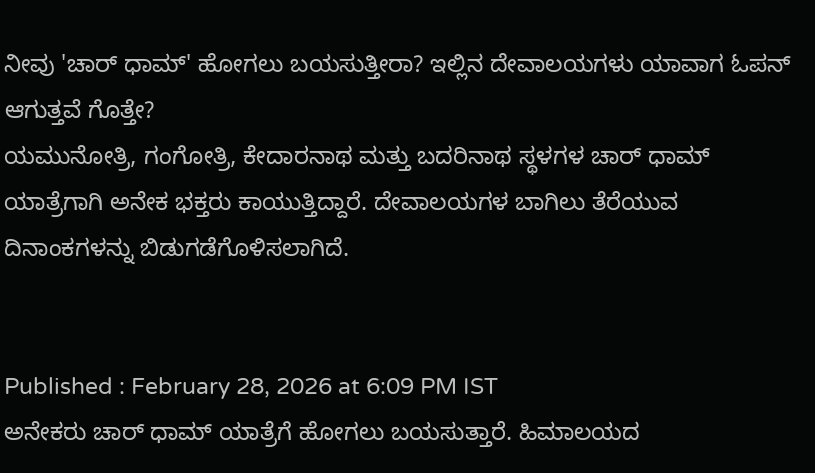ನೀವು 'ಚಾರ್ ಧಾಮ್' ಹೋಗಲು ಬಯಸುತ್ತೀರಾ? ಇಲ್ಲಿನ ದೇವಾಲಯಗಳು ಯಾವಾಗ ಓಪನ್ ಆಗುತ್ತವೆ ಗೊತ್ತೇ?
ಯಮುನೋತ್ರಿ, ಗಂಗೋತ್ರಿ, ಕೇದಾರನಾಥ ಮತ್ತು ಬದರಿನಾಥ ಸ್ಥಳಗಳ ಚಾರ್ ಧಾಮ್ ಯಾತ್ರೆಗಾಗಿ ಅನೇಕ ಭಕ್ತರು ಕಾಯುತ್ತಿದ್ದಾರೆ. ದೇವಾಲಯಗಳ ಬಾಗಿಲು ತೆರೆಯುವ ದಿನಾಂಕಗಳನ್ನು ಬಿಡುಗಡೆಗೊಳಿಸಲಾಗಿದೆ.


Published : February 28, 2026 at 6:09 PM IST
ಅನೇಕರು ಚಾರ್ ಧಾಮ್ ಯಾತ್ರೆಗೆ ಹೋಗಲು ಬಯಸುತ್ತಾರೆ. ಹಿಮಾಲಯದ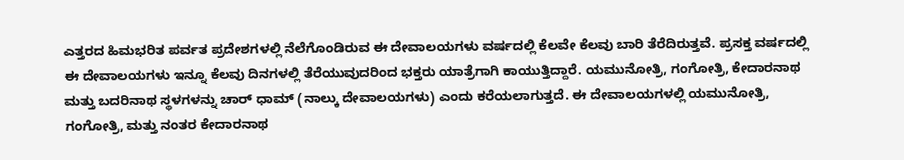ಎತ್ತರದ ಹಿಮಭರಿತ ಪರ್ವತ ಪ್ರದೇಶಗಳಲ್ಲಿ ನೆಲೆಗೊಂಡಿರುವ ಈ ದೇವಾಲಯಗಳು ವರ್ಷದಲ್ಲಿ ಕೆಲವೇ ಕೆಲವು ಬಾರಿ ತೆರೆದಿರುತ್ತವೆ. ಪ್ರಸಕ್ತ ವರ್ಷದಲ್ಲಿ ಈ ದೇವಾಲಯಗಳು ಇನ್ನೂ ಕೆಲವು ದಿನಗಳಲ್ಲಿ ತೆರೆಯುವುದರಿಂದ ಭಕ್ತರು ಯಾತ್ರೆಗಾಗಿ ಕಾಯುತ್ತಿದ್ದಾರೆ. ಯಮುನೋತ್ರಿ, ಗಂಗೋತ್ರಿ, ಕೇದಾರನಾಥ ಮತ್ತು ಬದರಿನಾಥ ಸ್ಥಳಗಳನ್ನು ಚಾರ್ ಧಾಮ್ (ನಾಲ್ಕು ದೇವಾಲಯಗಳು) ಎಂದು ಕರೆಯಲಾಗುತ್ತದೆ. ಈ ದೇವಾಲಯಗಳಲ್ಲಿ ಯಮುನೋತ್ರಿ, ಗಂಗೋತ್ರಿ, ಮತ್ತು ನಂತರ ಕೇದಾರನಾಥ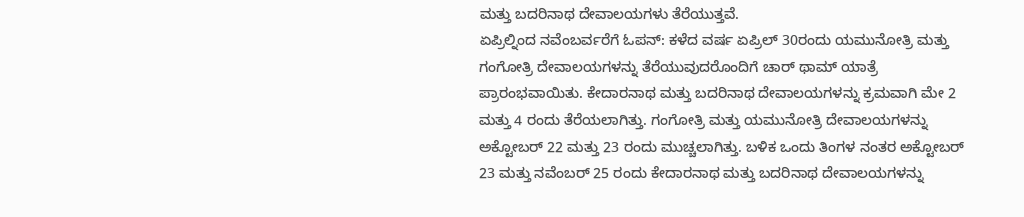ಮತ್ತು ಬದರಿನಾಥ ದೇವಾಲಯಗಳು ತೆರೆಯುತ್ತವೆ.
ಏಪ್ರಿಲ್ನಿಂದ ನವೆಂಬರ್ವರೆಗೆ ಓಪನ್: ಕಳೆದ ವರ್ಷ ಏಪ್ರಿಲ್ 30ರಂದು ಯಮುನೋತ್ರಿ ಮತ್ತು ಗಂಗೋತ್ರಿ ದೇವಾಲಯಗಳನ್ನು ತೆರೆಯುವುದರೊಂದಿಗೆ ಚಾರ್ ಥಾಮ್ ಯಾತ್ರೆ ಪ್ರಾರಂಭವಾಯಿತು. ಕೇದಾರನಾಥ ಮತ್ತು ಬದರಿನಾಥ ದೇವಾಲಯಗಳನ್ನು ಕ್ರಮವಾಗಿ ಮೇ 2 ಮತ್ತು 4 ರಂದು ತೆರೆಯಲಾಗಿತ್ತು. ಗಂಗೋತ್ರಿ ಮತ್ತು ಯಮುನೋತ್ರಿ ದೇವಾಲಯಗಳನ್ನು ಅಕ್ಟೋಬರ್ 22 ಮತ್ತು 23 ರಂದು ಮುಚ್ಚಲಾಗಿತ್ತು. ಬಳಿಕ ಒಂದು ತಿಂಗಳ ನಂತರ ಅಕ್ಟೋಬರ್ 23 ಮತ್ತು ನವೆಂಬರ್ 25 ರಂದು ಕೇದಾರನಾಥ ಮತ್ತು ಬದರಿನಾಥ ದೇವಾಲಯಗಳನ್ನು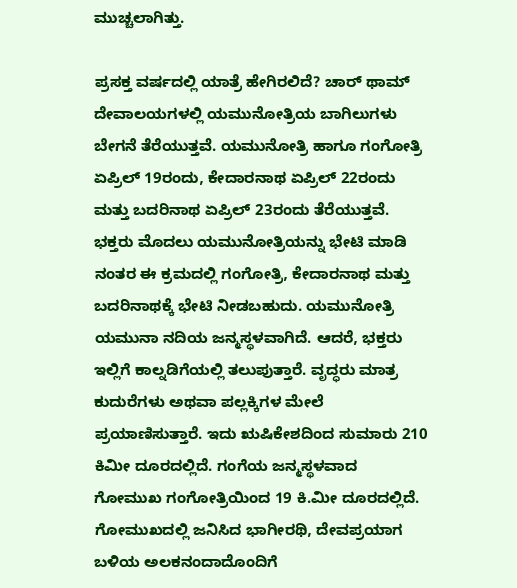ಮುಚ್ಚಲಾಗಿತ್ತು.

ಪ್ರಸಕ್ತ ವರ್ಷದಲ್ಲಿ ಯಾತ್ರೆ ಹೇಗಿರಲಿದೆ? ಚಾರ್ ಥಾಮ್ ದೇವಾಲಯಗಳಲ್ಲಿ ಯಮುನೋತ್ರಿಯ ಬಾಗಿಲುಗಳು ಬೇಗನೆ ತೆರೆಯುತ್ತವೆ. ಯಮುನೋತ್ರಿ ಹಾಗೂ ಗಂಗೋತ್ರಿ ಏಪ್ರಿಲ್ 19ರಂದು, ಕೇದಾರನಾಥ ಏಪ್ರಿಲ್ 22ರಂದು ಮತ್ತು ಬದರಿನಾಥ ಏಪ್ರಿಲ್ 23ರಂದು ತೆರೆಯುತ್ತವೆ. ಭಕ್ತರು ಮೊದಲು ಯಮುನೋತ್ರಿಯನ್ನು ಭೇಟಿ ಮಾಡಿ ನಂತರ ಈ ಕ್ರಮದಲ್ಲಿ ಗಂಗೋತ್ರಿ, ಕೇದಾರನಾಥ ಮತ್ತು ಬದರಿನಾಥಕ್ಕೆ ಭೇಟಿ ನೀಡಬಹುದು. ಯಮುನೋತ್ರಿ ಯಮುನಾ ನದಿಯ ಜನ್ಮಸ್ಥಳವಾಗಿದೆ. ಆದರೆ, ಭಕ್ತರು ಇಲ್ಲಿಗೆ ಕಾಲ್ನಡಿಗೆಯಲ್ಲಿ ತಲುಪುತ್ತಾರೆ. ವೃದ್ಧರು ಮಾತ್ರ ಕುದುರೆಗಳು ಅಥವಾ ಪಲ್ಲಕ್ಕಿಗಳ ಮೇಲೆ ಪ್ರಯಾಣಿಸುತ್ತಾರೆ. ಇದು ಋಷಿಕೇಶದಿಂದ ಸುಮಾರು 210 ಕಿಮೀ ದೂರದಲ್ಲಿದೆ. ಗಂಗೆಯ ಜನ್ಮಸ್ಥಳವಾದ ಗೋಮುಖ ಗಂಗೋತ್ರಿಯಿಂದ 19 ಕಿ.ಮೀ ದೂರದಲ್ಲಿದೆ. ಗೋಮುಖದಲ್ಲಿ ಜನಿಸಿದ ಭಾಗೀರಥಿ, ದೇವಪ್ರಯಾಗ ಬಳಿಯ ಅಲಕನಂದಾದೊಂದಿಗೆ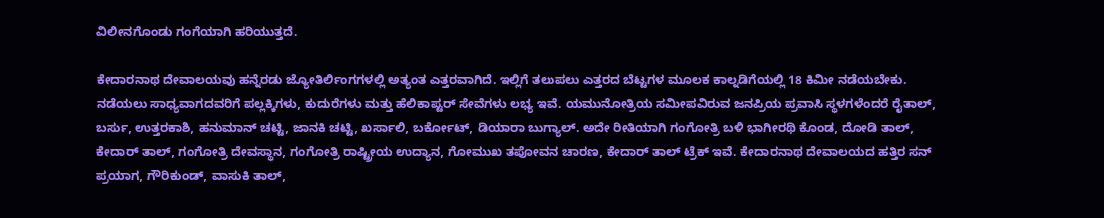ವಿಲೀನಗೊಂಡು ಗಂಗೆಯಾಗಿ ಹರಿಯುತ್ತದೆ.

ಕೇದಾರನಾಥ ದೇವಾಲಯವು ಹನ್ನೆರಡು ಜ್ಯೋತಿರ್ಲಿಂಗಗಳಲ್ಲಿ ಅತ್ಯಂತ ಎತ್ತರವಾಗಿದೆ. ಇಲ್ಲಿಗೆ ತಲುಪಲು ಎತ್ತರದ ಬೆಟ್ಟಗಳ ಮೂಲಕ ಕಾಲ್ನಡಿಗೆಯಲ್ಲಿ 18 ಕಿಮೀ ನಡೆಯಬೇಕು. ನಡೆಯಲು ಸಾಧ್ಯವಾಗದವರಿಗೆ ಪಲ್ಲಕ್ಕಿಗಳು, ಕುದುರೆಗಳು ಮತ್ತು ಹೆಲಿಕಾಪ್ಟರ್ ಸೇವೆಗಳು ಲಭ್ಯ ಇವೆ. ಯಮುನೋತ್ರಿಯ ಸಮೀಪವಿರುವ ಜನಪ್ರಿಯ ಪ್ರವಾಸಿ ಸ್ಥಳಗಳೆಂದರೆ ರೈತಾಲ್, ಬರ್ಸು, ಉತ್ತರಕಾಶಿ, ಹನುಮಾನ್ ಚಟ್ಟಿ, ಜಾನಕಿ ಚಟ್ಟಿ, ಖರ್ಸಾಲಿ, ಬರ್ಕೋಟ್, ಡಿಯಾರಾ ಬುಗ್ಯಾಲ್. ಅದೇ ರೀತಿಯಾಗಿ ಗಂಗೋತ್ರಿ ಬಳಿ ಭಾಗೀರಥಿ ಕೊಂಡ, ದೋಡಿ ತಾಲ್, ಕೇದಾರ್ ತಾಲ್, ಗಂಗೋತ್ರಿ ದೇವಸ್ಥಾನ, ಗಂಗೋತ್ರಿ ರಾಷ್ಟ್ರೀಯ ಉದ್ಯಾನ, ಗೋಮುಖ ತಪೋವನ ಚಾರಣ, ಕೇದಾರ್ ತಾಲ್ ಟ್ರೆಕ್ ಇವೆ. ಕೇದಾರನಾಥ ದೇವಾಲಯದ ಹತ್ತಿರ ಸನ್ ಪ್ರಯಾಗ, ಗೌರಿಕುಂಡ್, ವಾಸುಕಿ ತಾಲ್,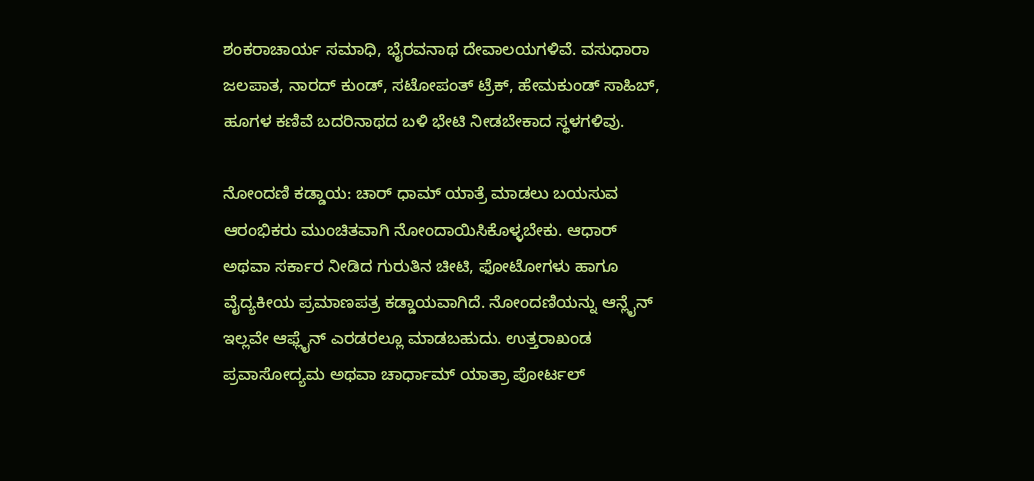ಶಂಕರಾಚಾರ್ಯ ಸಮಾಧಿ, ಭೈರವನಾಥ ದೇವಾಲಯಗಳಿವೆ. ವಸುಧಾರಾ ಜಲಪಾತ, ನಾರದ್ ಕುಂಡ್, ಸಟೋಪಂತ್ ಟ್ರೆಕ್, ಹೇಮಕುಂಡ್ ಸಾಹಿಬ್, ಹೂಗಳ ಕಣಿವೆ ಬದರಿನಾಥದ ಬಳಿ ಭೇಟಿ ನೀಡಬೇಕಾದ ಸ್ಥಳಗಳಿವು.

ನೋಂದಣಿ ಕಡ್ಡಾಯ: ಚಾರ್ ಧಾಮ್ ಯಾತ್ರೆ ಮಾಡಲು ಬಯಸುವ ಆರಂಭಿಕರು ಮುಂಚಿತವಾಗಿ ನೋಂದಾಯಿಸಿಕೊಳ್ಳಬೇಕು. ಆಧಾರ್ ಅಥವಾ ಸರ್ಕಾರ ನೀಡಿದ ಗುರುತಿನ ಚೀಟಿ, ಫೋಟೋಗಳು ಹಾಗೂ ವೈದ್ಯಕೀಯ ಪ್ರಮಾಣಪತ್ರ ಕಡ್ಡಾಯವಾಗಿದೆ. ನೋಂದಣಿಯನ್ನು ಆನ್ಲೈನ್ ಇಲ್ಲವೇ ಆಫ್ಲೈನ್ ಎರಡರಲ್ಲೂ ಮಾಡಬಹುದು. ಉತ್ತರಾಖಂಡ ಪ್ರವಾಸೋದ್ಯಮ ಅಥವಾ ಚಾರ್ಧಾಮ್ ಯಾತ್ರಾ ಪೋರ್ಟಲ್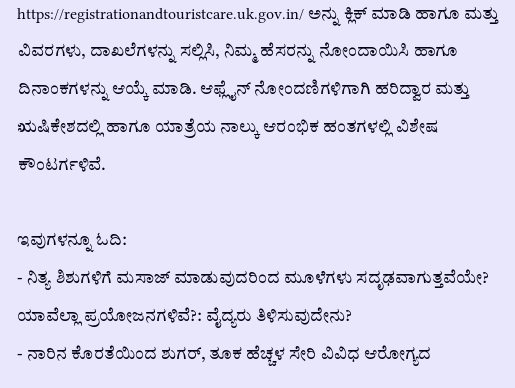https://registrationandtouristcare.uk.gov.in/ ಅನ್ನು ಕ್ಲಿಕ್ ಮಾಡಿ ಹಾಗೂ ಮತ್ತು ವಿವರಗಳು, ದಾಖಲೆಗಳನ್ನು ಸಲ್ಲಿಸಿ, ನಿಮ್ಮ ಹೆಸರನ್ನು ನೋಂದಾಯಿಸಿ ಹಾಗೂ ದಿನಾಂಕಗಳನ್ನು ಆಯ್ಕೆ ಮಾಡಿ. ಆಫ್ಲೈನ್ ನೋಂದಣಿಗಳಿಗಾಗಿ ಹರಿದ್ವಾರ ಮತ್ತು ಋಷಿಕೇಶದಲ್ಲಿ ಹಾಗೂ ಯಾತ್ರೆಯ ನಾಲ್ಕು ಆರಂಭಿಕ ಹಂತಗಳಲ್ಲಿ ವಿಶೇಷ ಕೌಂಟರ್ಗಳಿವೆ.

ಇವುಗಳನ್ನೂ ಓದಿ:
- ನಿತ್ಯ ಶಿಶುಗಳಿಗೆ ಮಸಾಜ್ ಮಾಡುವುದರಿಂದ ಮೂಳೆಗಳು ಸದೃಢವಾಗುತ್ತವೆಯೇ? ಯಾವೆಲ್ಲಾ ಪ್ರಯೋಜನಗಳಿವೆ?: ವೈದ್ಯರು ತಿಳಿಸುವುದೇನು?
- ನಾರಿನ ಕೊರತೆಯಿಂದ ಶುಗರ್, ತೂಕ ಹೆಚ್ಚಳ ಸೇರಿ ವಿವಿಧ ಆರೋಗ್ಯದ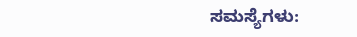ಸಮಸ್ಯೆಗಳು: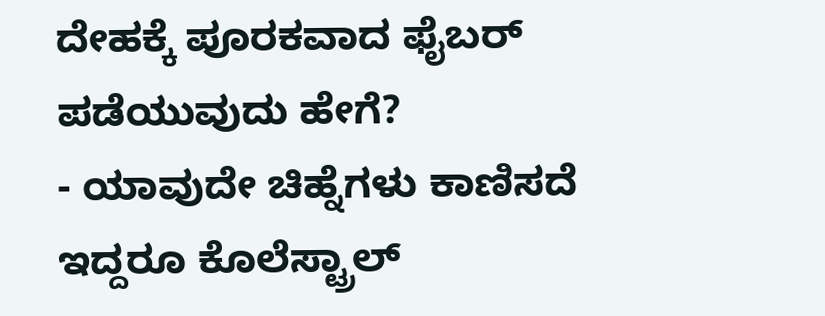ದೇಹಕ್ಕೆ ಪೂರಕವಾದ ಫೈಬರ್ ಪಡೆಯುವುದು ಹೇಗೆ?
- ಯಾವುದೇ ಚಿಹ್ನೆಗಳು ಕಾಣಿಸದೆ ಇದ್ದರೂ ಕೊಲೆಸ್ಟ್ರಾಲ್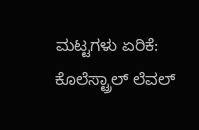ಮಟ್ಟಗಳು ಏರಿಕೆ: ಕೊಲೆಸ್ಟ್ರಾಲ್ ಲೆವಲ್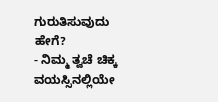ಗುರುತಿಸುವುದು ಹೇಗೆ?
- ನಿಮ್ಮ ತ್ವಚೆ ಚಿಕ್ಕ ವಯಸ್ಸಿನಲ್ಲಿಯೇ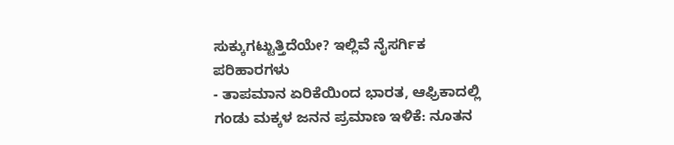ಸುಕ್ಕುಗಟ್ಟುತ್ತಿದೆಯೇ? ಇಲ್ಲಿವೆ ನೈಸರ್ಗಿಕ ಪರಿಹಾರಗಳು
- ತಾಪಮಾನ ಏರಿಕೆಯಿಂದ ಭಾರತ, ಆಫ್ರಿಕಾದಲ್ಲಿ ಗಂಡು ಮಕ್ಕಳ ಜನನ ಪ್ರಮಾಣ ಇಳಿಕೆ: ನೂತನ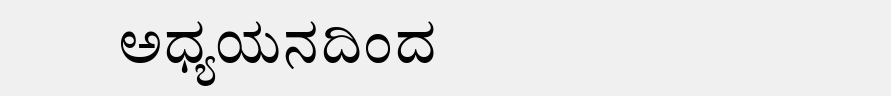ಅಧ್ಯಯನದಿಂದ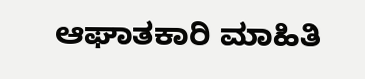ಆಘಾತಕಾರಿ ಮಾಹಿತಿ